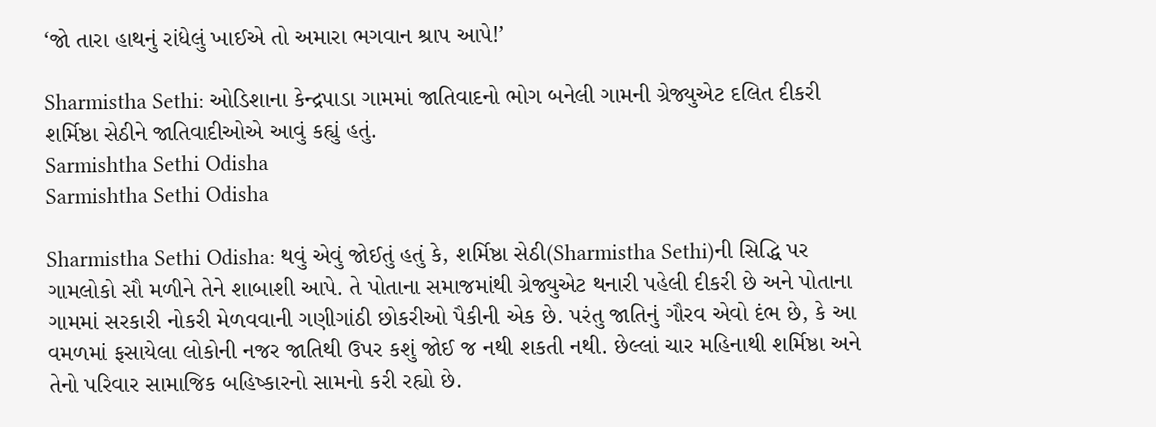‘જો તારા હાથનું રાંધેલું ખાઈએ તો અમારા ભગવાન શ્રાપ આપે!’

Sharmistha Sethi: ઓડિશાના કેન્દ્રપાડા ગામમાં જાતિવાદનો ભોગ બનેલી ગામની ગ્રેજ્યુએટ દલિત દીકરી શર્મિષ્ઠા સેઠીને જાતિવાદીઓએ આવું કહ્યું હતું.
Sarmishtha Sethi Odisha
Sarmishtha Sethi Odisha

Sharmistha Sethi Odisha: થવું એવું જોઈતું હતું કે, શર્મિષ્ઠા સેઠી(Sharmistha Sethi)ની સિદ્ધિ પર ગામલોકો સૌ મળીને તેને શાબાશી આપે. તે પોતાના સમાજમાંથી ગ્રેજ્યુએટ થનારી પહેલી દીકરી છે અને પોતાના ગામમાં સરકારી નોકરી મેળવવાની ગણીગાંઠી છોકરીઓ પૈકીની એક છે. પરંતુ જાતિનું ગૌરવ એવો દંભ છે, કે આ વમળમાં ફસાયેલા લોકોની નજર જાતિથી ઉપર કશું જોઈ જ નથી શકતી નથી. છેલ્લાં ચાર મહિનાથી શર્મિષ્ઠા અને તેનો પરિવાર સામાજિક બહિષ્કારનો સામનો કરી રહ્યો છે.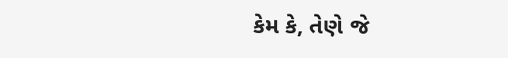કેમ કે, તેણે જે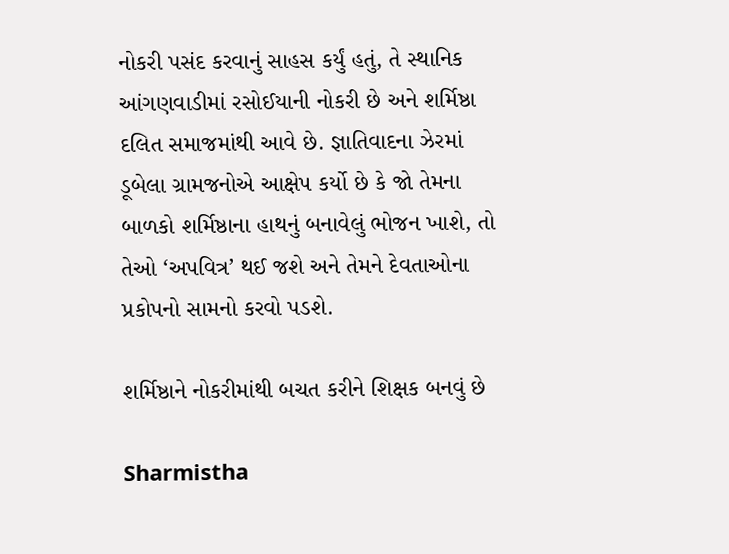નોકરી પસંદ કરવાનું સાહસ કર્યું હતું, તે સ્થાનિક આંગણવાડીમાં રસોઈયાની નોકરી છે અને શર્મિષ્ઠા દલિત સમાજમાંથી આવે છે. જ્ઞાતિવાદના ઝેરમાં ડૂબેલા ગ્રામજનોએ આક્ષેપ કર્યો છે કે જો તેમના બાળકો શર્મિષ્ઠાના હાથનું બનાવેલું ભોજન ખાશે, તો તેઓ ‘અપવિત્ર’ થઈ જશે અને તેમને દેવતાઓના પ્રકોપનો સામનો કરવો પડશે.

શર્મિષ્ઠાને નોકરીમાંથી બચત કરીને શિક્ષક બનવું છે

Sharmistha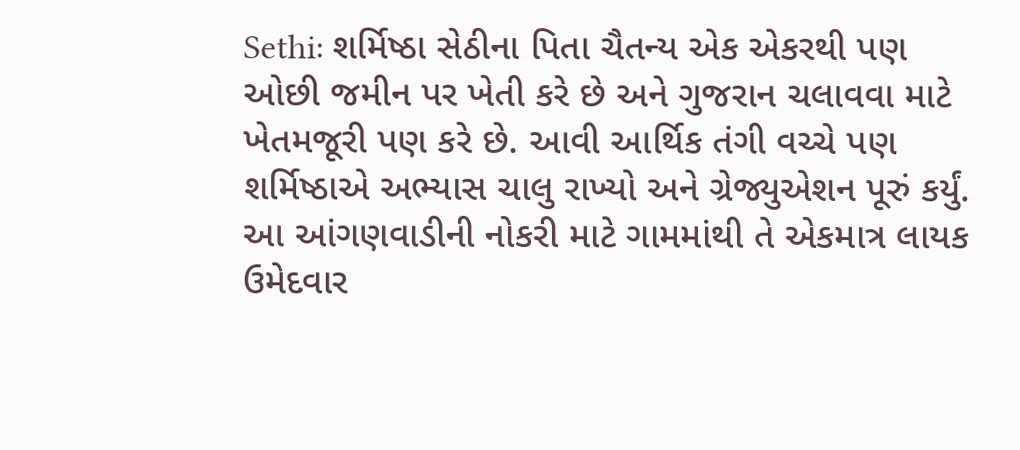Sethi: શર્મિષ્ઠા સેઠીના પિતા ચૈતન્ય એક એકરથી પણ ઓછી જમીન પર ખેતી કરે છે અને ગુજરાન ચલાવવા માટે ખેતમજૂરી પણ કરે છે. આવી આર્થિક તંગી વચ્ચે પણ શર્મિષ્ઠાએ અભ્યાસ ચાલુ રાખ્યો અને ગ્રેજ્યુએશન પૂરું કર્યું. આ આંગણવાડીની નોકરી માટે ગામમાંથી તે એકમાત્ર લાયક ઉમેદવાર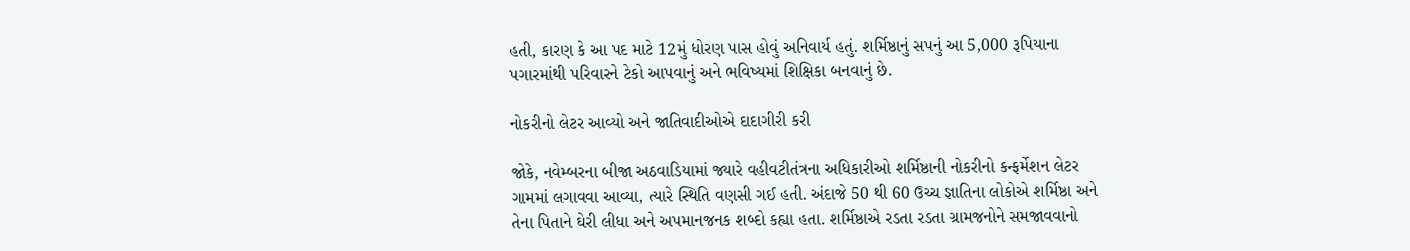હતી, કારણ કે આ પદ માટે 12મું ધોરણ પાસ હોવું અનિવાર્ય હતું. શર્મિષ્ઠાનું સપનું આ 5,000 રૂપિયાના પગારમાંથી પરિવારને ટેકો આપવાનું અને ભવિષ્યમાં શિક્ષિકા બનવાનું છે.

નોકરીનો લેટર આવ્યો અને જાતિવાદીઓએ દાદાગીરી કરી

જોકે, નવેમ્બરના બીજા અઠવાડિયામાં જ્યારે વહીવટીતંત્રના અધિકારીઓ શર્મિષ્ઠાની નોકરીનો કન્ફર્મેશન લેટર ગામમાં લગાવવા આવ્યા, ત્યારે સ્થિતિ વણસી ગઈ હતી. અંદાજે 50 થી 60 ઉચ્ચ જ્ઞાતિના લોકોએ શર્મિષ્ઠા અને તેના પિતાને ઘેરી લીધા અને અપમાનજનક શબ્દો કહ્યા હતા. શર્મિષ્ઠાએ રડતા રડતા ગ્રામજનોને સમજાવવાનો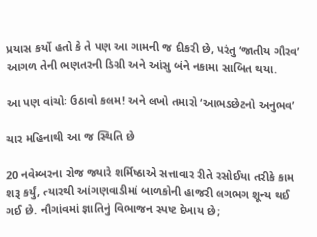પ્રયાસ કર્યો હતો કે તે પણ આ ગામની જ દીકરી છે, પરંતુ ‘જાતીય ગૌરવ’ આગળ તેની ભણતરની ડિગ્રી અને આંસુ બંને નકામા સાબિત થયા.

આ પણ વાંચોઃ ઉઠાવો કલમ! અને લખો તમારો ‘આભડછેટનો અનુભવ’

ચાર મહિનાથી આ જ સ્થિતિ છે

20 નવેમ્બરના રોજ જ્યારે શર્મિષ્ઠાએ સત્તાવાર રીતે રસોઈયા તરીકે કામ શરૂ કર્યું, ત્યારથી આંગણવાડીમાં બાળકોની હાજરી લગભગ શૂન્ય થઈ ગઈ છે. નૌગાંવમાં જ્ઞાતિનું વિભાજન સ્પષ્ટ દેખાય છે;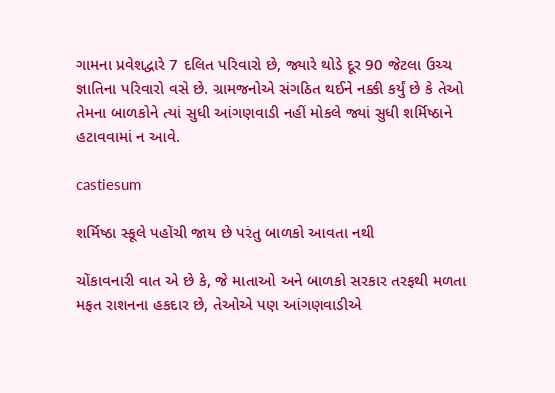ગામના પ્રવેશદ્વારે 7 દલિત પરિવારો છે, જ્યારે થોડે દૂર 90 જેટલા ઉચ્ચ જ્ઞાતિના પરિવારો વસે છે. ગ્રામજનોએ સંગઠિત થઈને નક્કી કર્યું છે કે તેઓ તેમના બાળકોને ત્યાં સુધી આંગણવાડી નહીં મોકલે જ્યાં સુધી શર્મિષ્ઠાને હટાવવામાં ન આવે.

castiesum

શર્મિષ્ઠા સ્કૂલે પહોંચી જાય છે પરંતુ બાળકો આવતા નથી

ચોંકાવનારી વાત એ છે કે, જે માતાઓ અને બાળકો સરકાર તરફથી મળતા મફત રાશનના હકદાર છે, તેઓએ પણ આંગણવાડીએ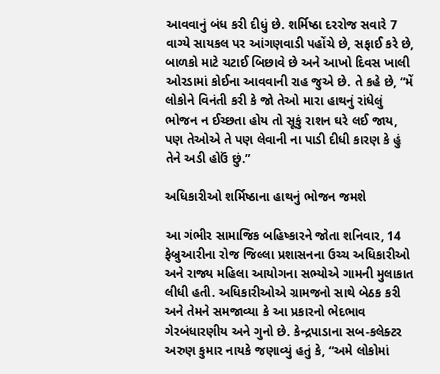આવવાનું બંધ કરી દીધું છે. શર્મિષ્ઠા દરરોજ સવારે 7 વાગ્યે સાયકલ પર આંગણવાડી પહોંચે છે, સફાઈ કરે છે, બાળકો માટે ચટાઈ બિછાવે છે અને આખો દિવસ ખાલી ઓરડામાં કોઈના આવવાની રાહ જુએ છે. તે કહે છે, “મેં લોકોને વિનંતી કરી કે જો તેઓ મારા હાથનું રાંધેલું ભોજન ન ઈચ્છતા હોય તો સૂકું રાશન ઘરે લઈ જાય, પણ તેઓએ તે પણ લેવાની ના પાડી દીધી કારણ કે હું તેને અડી હોઉં છું.”

અધિકારીઓ શર્મિષ્ઠાના હાથનું ભોજન જમશે

આ ગંભીર સામાજિક બહિષ્કારને જોતા શનિવાર, 14 ફેબ્રુઆરીના રોજ જિલ્લા પ્રશાસનના ઉચ્ચ અધિકારીઓ અને રાજ્ય મહિલા આયોગના સભ્યોએ ગામની મુલાકાત લીધી હતી. અધિકારીઓએ ગ્રામજનો સાથે બેઠક કરી અને તેમને સમજાવ્યા કે આ પ્રકારનો ભેદભાવ ગેરબંધારણીય અને ગુનો છે. કેન્દ્રપાડાના સબ-કલેક્ટર અરુણ કુમાર નાયકે જણાવ્યું હતું કે, “અમે લોકોમાં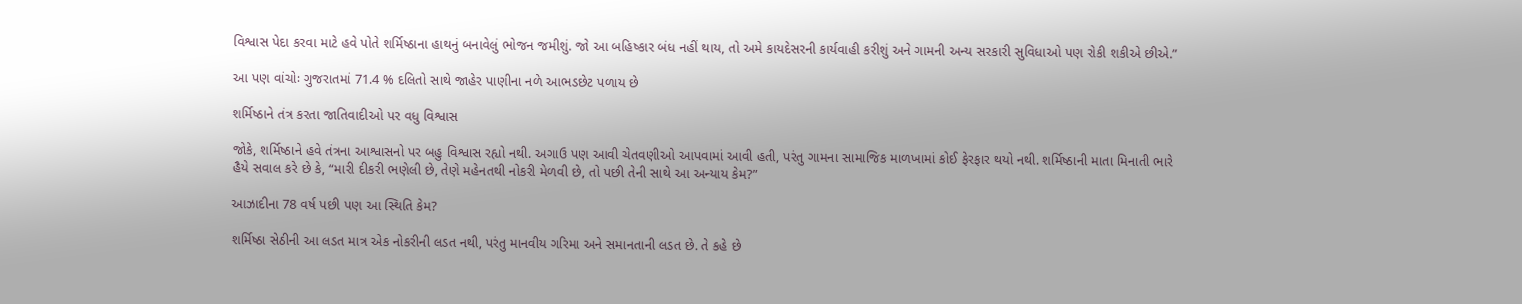વિશ્વાસ પેદા કરવા માટે હવે પોતે શર્મિષ્ઠાના હાથનું બનાવેલું ભોજન જમીશું. જો આ બહિષ્કાર બંધ નહીં થાય, તો અમે કાયદેસરની કાર્યવાહી કરીશું અને ગામની અન્ય સરકારી સુવિધાઓ પણ રોકી શકીએ છીએ.”

આ પણ વાંચોઃ ગુજરાતમાં 71.4 % દલિતો સાથે જાહેર પાણીના નળે આભડછેટ પળાય છે

શર્મિષ્ઠાને તંત્ર કરતા જાતિવાદીઓ પર વધુ વિશ્વાસ

જોકે, શર્મિષ્ઠાને હવે તંત્રના આશ્વાસનો પર બહુ વિશ્વાસ રહ્યો નથી. અગાઉ પણ આવી ચેતવણીઓ આપવામાં આવી હતી, પરંતુ ગામના સામાજિક માળખામાં કોઈ ફેરફાર થયો નથી. શર્મિષ્ઠાની માતા મિનાતી ભારે હૈયે સવાલ કરે છે કે, “મારી દીકરી ભણેલી છે, તેણે મહેનતથી નોકરી મેળવી છે, તો પછી તેની સાથે આ અન્યાય કેમ?”

આઝાદીના 78 વર્ષ પછી પણ આ સ્થિતિ કેમ?

શર્મિષ્ઠા સેઠીની આ લડત માત્ર એક નોકરીની લડત નથી, પરંતુ માનવીય ગરિમા અને સમાનતાની લડત છે. તે કહે છે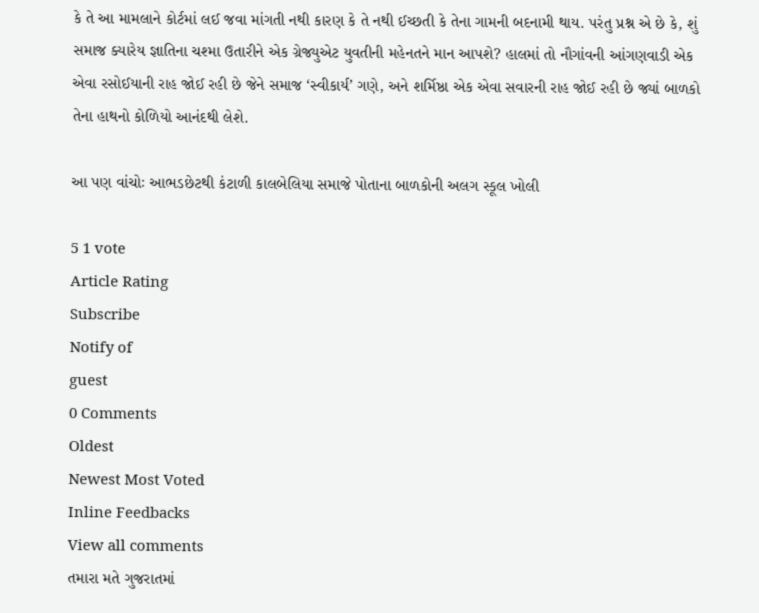કે તે આ મામલાને કોર્ટમાં લઈ જવા માંગતી નથી કારણ કે તે નથી ઈચ્છતી કે તેના ગામની બદનામી થાય. પરંતુ પ્રશ્ન એ છે કે, શું સમાજ ક્યારેય જ્ઞાતિના ચશ્મા ઉતારીને એક ગ્રેજ્યુએટ યુવતીની મહેનતને માન આપશે? હાલમાં તો નૌગાંવની આંગણવાડી એક એવા રસોઈયાની રાહ જોઈ રહી છે જેને સમાજ ‘સ્વીકાર્ય’ ગણે, અને શર્મિષ્ઠા એક એવા સવારની રાહ જોઈ રહી છે જ્યાં બાળકો તેના હાથનો કોળિયો આનંદથી લેશે.

આ પણ વાંચોઃ આભડછેટથી કંટાળી કાલબેલિયા સમાજે પોતાના બાળકોની અલગ સ્કૂલ ખોલી

5 1 vote
Article Rating
Subscribe
Notify of
guest
0 Comments
Oldest
Newest Most Voted
Inline Feedbacks
View all comments
તમારા મતે ગુજરાતમાં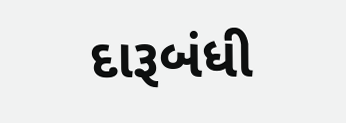દારૂબંધી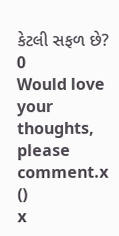કેટલી સફળ છે?
0
Would love your thoughts, please comment.x
()
x